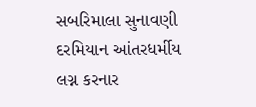સબરિમાલા સુનાવણી દરમિયાન આંતરધર્મીય લગ્ન કરનાર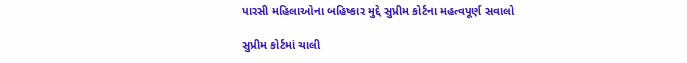પારસી મહિલાઓના બહિષ્કાર મુદ્દે સુપ્રીમ કોર્ટના મહત્વપૂર્ણ સવાલો

સુપ્રીમ કોર્ટમાં ચાલી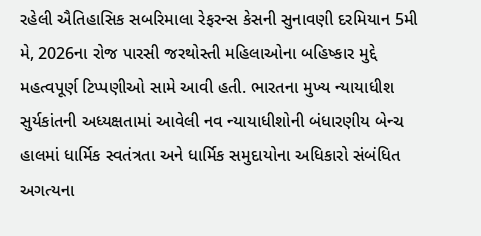રહેલી ઐતિહાસિક સબરિમાલા રેફરન્સ કેસની સુનાવણી દરમિયાન 5મી મે, 2026ના રોજ પારસી જરથોસ્તી મહિલાઓના બહિષ્કાર મુદ્દે મહત્વપૂર્ણ ટિપ્પણીઓ સામે આવી હતી. ભારતના મુખ્ય ન્યાયાધીશ સુર્યકાંતની અધ્યક્ષતામાં આવેલી નવ ન્યાયાધીશોની બંધારણીય બેન્ચ હાલમાં ધાર્મિક સ્વતંત્રતા અને ધાર્મિક સમુદાયોના અધિકારો સંબંધિત અગત્યના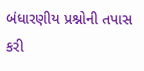બંધારણીય પ્રશ્નોની તપાસ કરી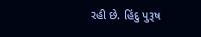રહી છે. હિંદુ પુરૂષ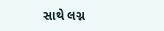સાથે લગ્ન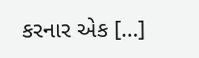કરનાર એક […]